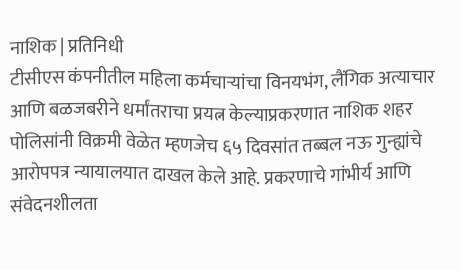नाशिक | प्रतिनिधी
टीसीएस कंपनीतील महिला कर्मचाऱ्यांचा विनयभंग, लैंगिक अत्याचार आणि बळजबरीने धर्मांतराचा प्रयत्न केल्याप्रकरणात नाशिक शहर पोलिसांनी विक्रमी वेळेत म्हणजेच ६५ दिवसांत तब्बल नऊ गुन्ह्यांचे आरोपपत्र न्यायालयात दाखल केले आहे. प्रकरणाचे गांभीर्य आणि संवेदनशीलता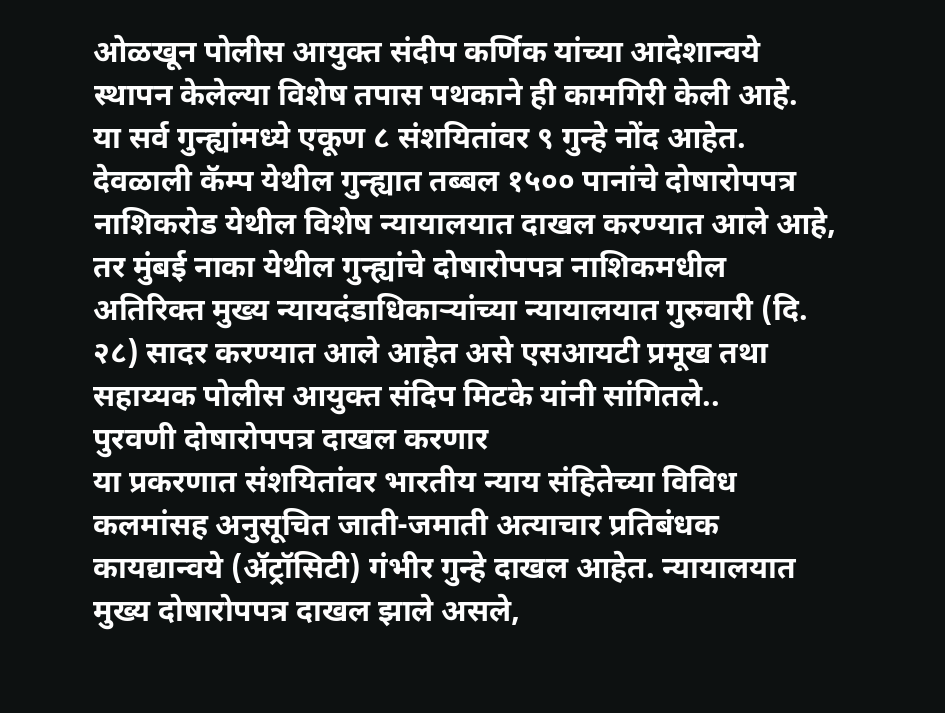ओळखून पोलीस आयुक्त संदीप कर्णिक यांच्या आदेशान्वये स्थापन केलेल्या विशेष तपास पथकाने ही कामगिरी केली आहे.
या सर्व गुन्ह्यांमध्ये एकूण ८ संशयितांवर ९ गुन्हे नोंद आहेत. देवळाली कॅम्प येथील गुन्ह्यात तब्बल १५०० पानांचे दोषारोपपत्र नाशिकरोड येथील विशेष न्यायालयात दाखल करण्यात आले आहे, तर मुंबई नाका येथील गुन्ह्यांचे दोषारोपपत्र नाशिकमधील अतिरिक्त मुख्य न्यायदंडाधिकाऱ्यांच्या न्यायालयात गुरुवारी (दि. २८) सादर करण्यात आले आहेत असे एसआयटी प्रमूख तथा सहाय्यक पोलीस आयुक्त संदिप मिटके यांनी सांगितले..
पुरवणी दोषारोपपत्र दाखल करणार
या प्रकरणात संशयितांवर भारतीय न्याय संहितेच्या विविध कलमांसह अनुसूचित जाती-जमाती अत्याचार प्रतिबंधक कायद्यान्वये (ॲट्रॉसिटी) गंभीर गुन्हे दाखल आहेत. न्यायालयात मुख्य दोषारोपपत्र दाखल झाले असले,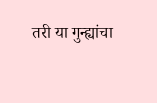तरी या गुन्ह्यांचा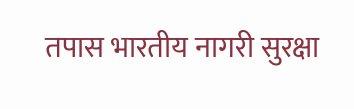तपास भारतीय नागरी सुरक्षा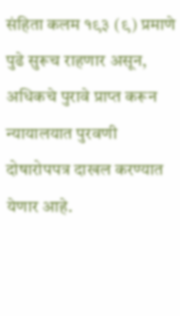संहिता कलम १९३ (९) प्रमाणे पुढे सुरूच राहणार असून, अधिकचे पुरावे प्राप्त करून न्यायालयात पुरवणी दोषारोपपत्र दाखल करण्यात येणार आहे.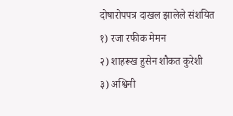दोषारोपपत्र दाखल झालेले संशयित
१) रजा रफीक मेमन
२) शाहरूख हुसेन शौकत कुरेशी
३) अश्विनी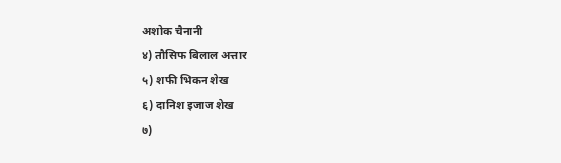अशोक चैनानी
४) तौसिफ बिलाल अत्तार
५) शफी भिकन शेख
६) दानिश इजाज शेख
७)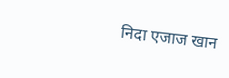निदा एजाज खान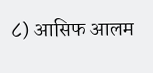८) आसिफ आलम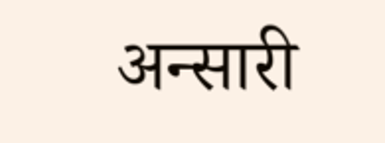अन्सारी